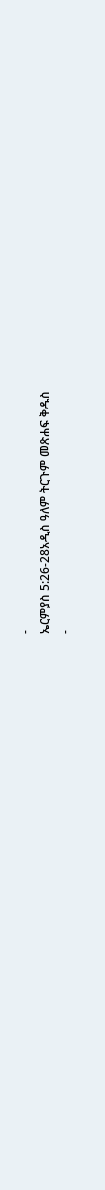-
ኤርምያስ 5:26-28አዲስ ዓለም ትርጉም መጽሐፍ ቅዱስ
-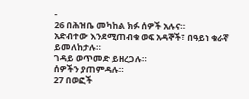-
26 በሕዝቤ መካከል ክፉ ሰዎች አሉና።
አድብተው እንደሚጠብቁ ወፍ አዳኞች፣ በዓይነ ቁራኛ ይመለከታሉ።
ገዳይ ወጥመድ ይዘረጋሉ።
ሰዎችን ያጠምዳሉ።
27 በወፎች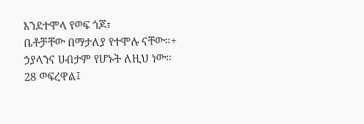እንደተሞላ የወፍ ጎጆ፣
ቤቶቻቸው በማታለያ የተሞሉ ናቸው።+
ኃያላንና ሀብታም የሆኑት ለዚህ ነው።
28 ወፍረዋል፤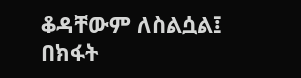ቆዳቸውም ለስልሷል፤
በክፋት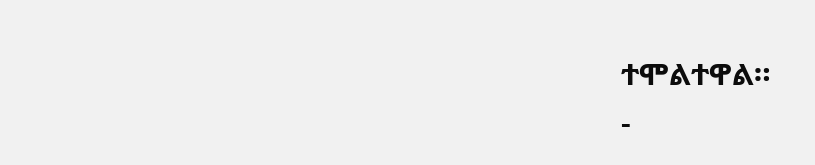ተሞልተዋል።
-